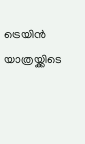ട്രെയിന്‍ യാത്രയ്ക്കിടെ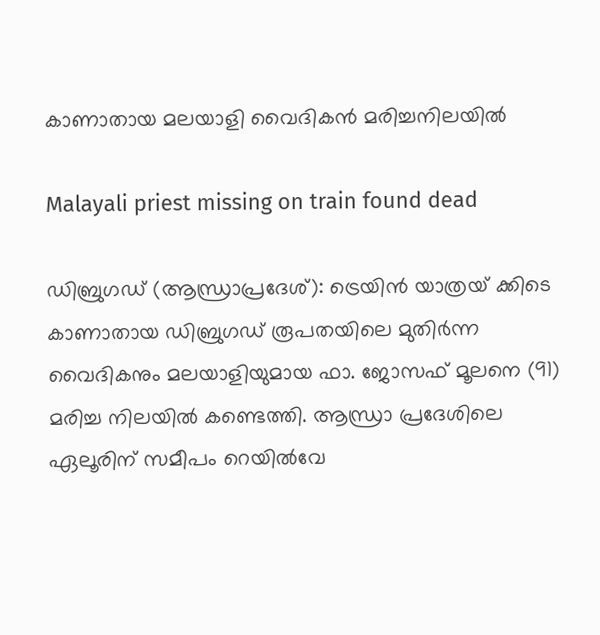കാണാതായ മലയാളി വൈദികന്‍ മരിച്ചനിലയില്‍

Malayali priest missing on train found dead

ഡിബ്രുഗഡ് (ആന്ധ്രാപ്രദേശ്): ട്രെയിന്‍ യാത്രയ് ക്കിടെ കാണാതായ ഡിബ്രുഗഡ് രൂപതയിലെ മുതിര്‍ന്ന വൈദികനും മലയാളിയുമായ ഫാ. ജോസഫ് മൂലനെ (91) മരിച്ച നിലയില്‍ കണ്ടെത്തി. ആന്ധ്രാ പ്രദേശിലെ ഏലൂരിന് സമീപം റെയില്‍വേ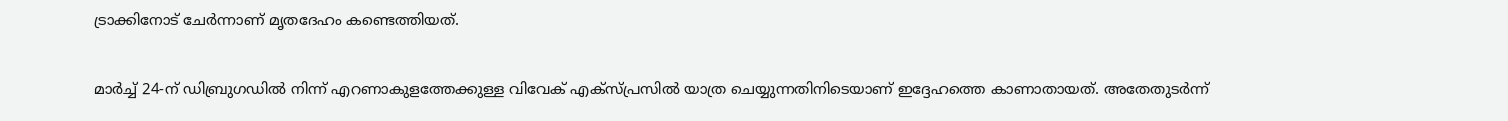ട്രാക്കിനോട് ചേര്‍ന്നാണ് മൃതദേഹം കണ്ടെത്തിയത്.

മാര്‍ച്ച് 24-ന് ഡിബ്രുഗഡില്‍ നിന്ന് എറണാകുളത്തേക്കുള്ള വിവേക് എക്‌സ്പ്രസില്‍ യാത്ര ചെയ്യുന്നതിനിടെയാണ് ഇദ്ദേഹത്തെ കാണാതായത്. അതേതുടര്‍ന്ന്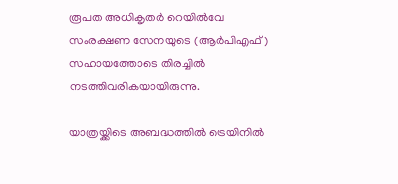രൂപത അധികൃതര്‍ റെയില്‍വേ സംരക്ഷണ സേനയുടെ (ആര്‍പിഎഫ്) സഹായത്തോടെ തിരച്ചില്‍ നടത്തിവരികയായിരുന്നു.

യാത്രയ്ക്കിടെ അബദ്ധത്തില്‍ ട്രെയിനില്‍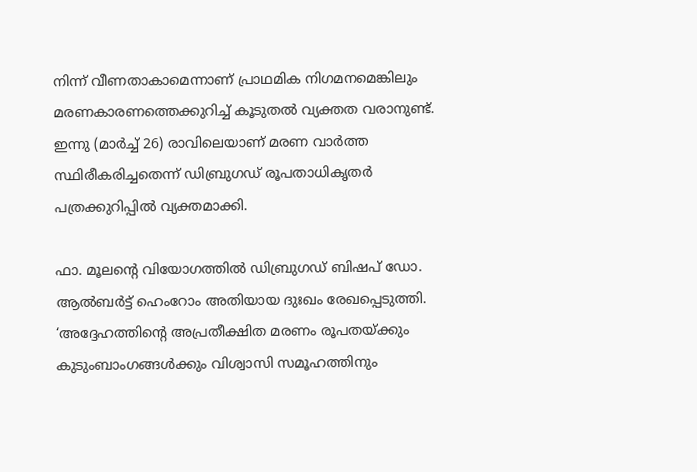നിന്ന് വീണതാകാമെന്നാണ് പ്രാഥമിക നിഗമനമെങ്കിലും മരണകാരണത്തെക്കുറിച്ച് കൂടുതല്‍ വ്യക്തത വരാനുണ്ട്.  ഇന്നു (മാര്‍ച്ച് 26) രാവിലെയാണ് മരണ വാര്‍ത്ത സ്ഥിരീകരിച്ചതെന്ന് ഡിബ്രുഗഡ് രൂപതാധികൃതര്‍ പത്രക്കുറിപ്പില്‍ വ്യക്തമാക്കി.

ഫാ. മൂലന്റെ വിയോഗത്തില്‍ ഡിബ്രുഗഡ് ബിഷപ് ഡോ. ആല്‍ബര്‍ട്ട് ഹെംറോം അതിയായ ദുഃഖം രേഖപ്പെടുത്തി. ‘അദ്ദേഹത്തിന്റെ അപ്രതീക്ഷിത മരണം രൂപതയ്ക്കും കുടുംബാംഗങ്ങള്‍ക്കും വിശ്വാസി സമൂഹത്തിനും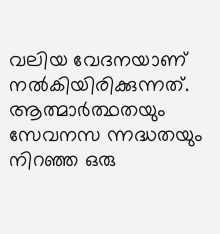വലിയ വേദനയാണ് നല്‍കിയിരിക്കുന്നത്. ആത്മാര്‍ത്ഥതയും സേവനസ ന്നദ്ധതയും നിറഞ്ഞ ഒരു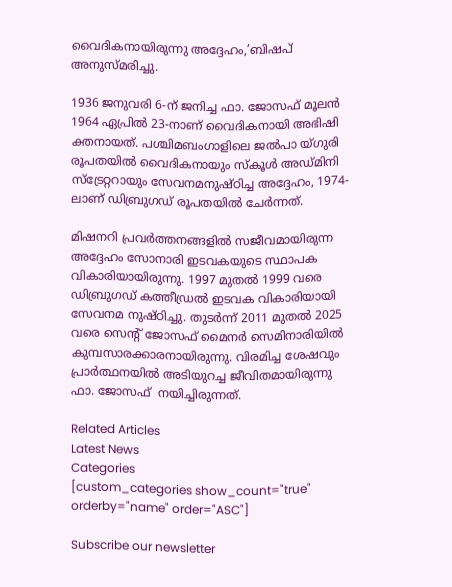വൈദികനായിരുന്നു അദ്ദേഹം,’ബിഷപ് അനുസ്മരിച്ചു.

1936 ജനുവരി 6-ന് ജനിച്ച ഫാ. ജോസഫ് മൂലന്‍ 1964 ഏപ്രില്‍ 23-നാണ് വൈദികനായി അഭിഷി ക്തനായത്. പശ്ചിമബംഗാളിലെ ജല്‍പാ യ്ഗുരി രൂപതയില്‍ വൈദികനായും സ്‌കൂള്‍ അഡ്മിനി സ്‌ട്രേറ്ററായും സേവനമനുഷ്ഠിച്ച അദ്ദേഹം, 1974-ലാണ് ഡിബ്രുഗഡ് രൂപതയില്‍ ചേര്‍ന്നത്.

മിഷനറി പ്രവര്‍ത്തനങ്ങളില്‍ സജീവമായിരുന്ന അദ്ദേഹം സോനാരി ഇടവകയുടെ സ്ഥാപക വികാരിയായിരുന്നു. 1997 മുതല്‍ 1999 വരെ ഡിബ്രുഗഡ് കത്തീഡ്രല്‍ ഇടവക വികാരിയായി സേവനമ നുഷ്ഠിച്ചു. തുടര്‍ന്ന് 2011 മുതല്‍ 2025 വരെ സെന്റ് ജോസഫ് മൈനര്‍ സെമിനാരിയില്‍ കുമ്പസാരക്കാരനായിരുന്നു. വിരമിച്ച ശേഷവും പ്രാര്‍ത്ഥനയില്‍ അടിയുറച്ച ജീവിതമായിരുന്നു ഫാ. ജോസഫ്  നയിച്ചിരുന്നത്.

Related Articles
Latest News
Categories
[custom_categories show_count="true" orderby="name" order="ASC"]

Subscribe our newsletter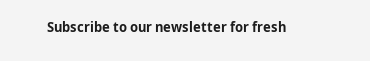Subscribe to our newsletter for fresh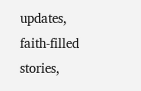updates, faith-filled stories,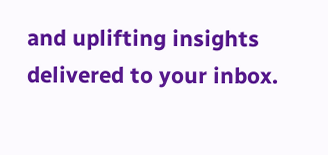and uplifting insights delivered to your inbox.